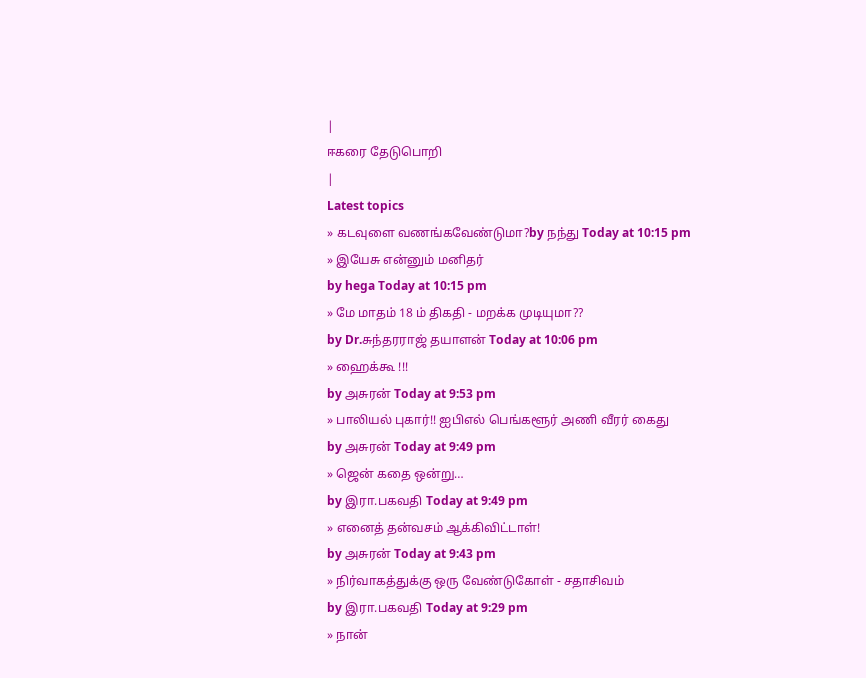|
ஈகரை தேடுபொறி
|
Latest topics
» கடவுளை வணங்கவேண்டுமா?by நந்து Today at 10:15 pm
» இயேசு என்னும் மனிதர்
by hega Today at 10:15 pm
» மே மாதம் 18 ம் திகதி - மறக்க முடியுமா??
by Dr.சுந்தரராஜ் தயாளன் Today at 10:06 pm
» ஹைக்கூ !!!
by அசுரன் Today at 9:53 pm
» பாலியல் புகார்!! ஐபிஎல் பெங்களூர் அணி வீரர் கைது
by அசுரன் Today at 9:49 pm
» ஜென் கதை ஒன்று…
by இரா.பகவதி Today at 9:49 pm
» எனைத் தன்வசம் ஆக்கிவிட்டாள்!
by அசுரன் Today at 9:43 pm
» நிர்வாகத்துக்கு ஒரு வேண்டுகோள் - சதாசிவம்
by இரா.பகவதி Today at 9:29 pm
» நான்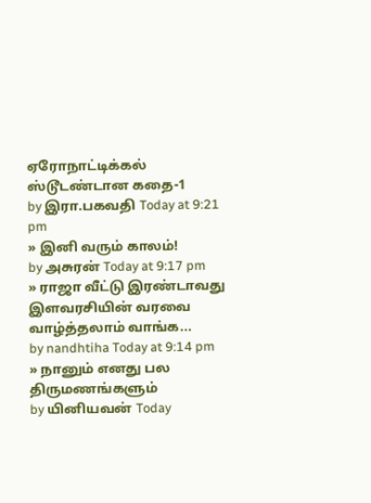ஏரோநாட்டிக்கல் ஸ்டூடண்டான கதை-1
by இரா.பகவதி Today at 9:21 pm
» இனி வரும் காலம்!
by அசுரன் Today at 9:17 pm
» ராஜா வீட்டு இரண்டாவது இளவரசியின் வரவை வாழ்த்தலாம் வாங்க...
by nandhtiha Today at 9:14 pm
» நானும் எனது பல திருமணங்களும்
by யினியவன் Today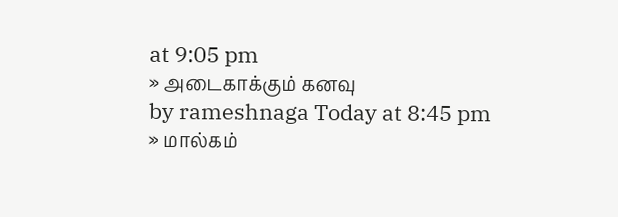at 9:05 pm
» அடைகாக்கும் கனவு
by rameshnaga Today at 8:45 pm
» மால்கம்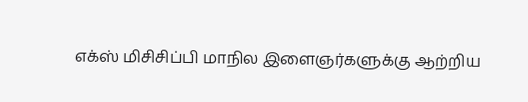எக்ஸ் மிசிசிப்பி மாநில இளைஞர்களுக்கு ஆற்றிய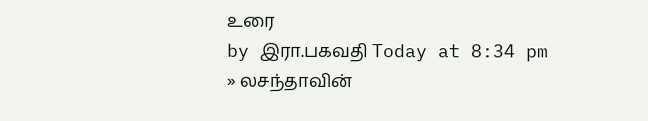உரை
by இரா.பகவதி Today at 8:34 pm
» லசந்தாவின்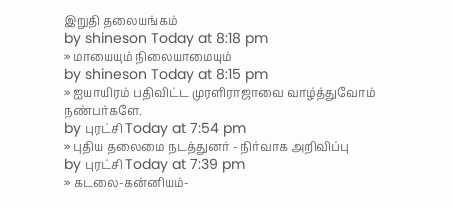இறுதி தலையங்கம்
by shineson Today at 8:18 pm
» மாயையும் நிலையாமையும்
by shineson Today at 8:15 pm
» ஐயாயிரம் பதிவிட்ட முரளிராஜாவை வாழ்த்துவோம் நண்பர்களே.
by புரட்சி Today at 7:54 pm
» புதிய தலைமை நடத்துனர் - நிர்வாக அறிவிப்பு
by புரட்சி Today at 7:39 pm
» கடலை-கன்னியம்-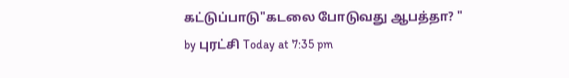கட்டுப்பாடு"கடலை போடுவது ஆபத்தா? "
by புரட்சி Today at 7:35 pm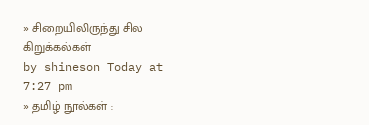» சிறையிலிருந்து சில கிறுக்கல்கள்
by shineson Today at 7:27 pm
» தமிழ் நூல்கள் :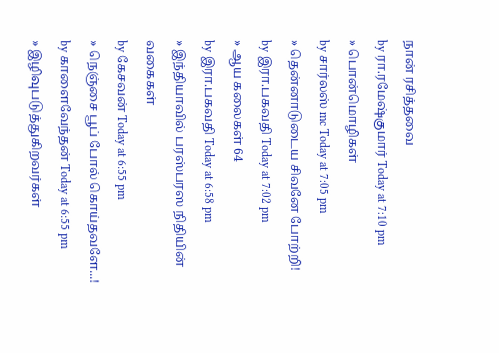நான் ரசித்தவை
by ரா.ரமேஷ்குமார் Today at 7:10 pm
» பொன்மொழிகள்
by சார்லஸ் mc Today at 7:05 pm
» தென்னாடுடைய சிவனே போற்றி!
by இரா.பகவதி Today at 7:02 pm
» ஆய கலைகள் 64
by இரா.பகவதி Today at 6:58 pm
» இந்தியாவில் பரஸ்பரஸ நிதியின் வகைகள்
by கேசவன் Today at 6:55 pm
» நெஞ்சை பூப் போல் கொய்தவளே...!
by காளைவேந்தன் Today at 6:55 pm
» இழிவுபடுத்துகிறவர்கள்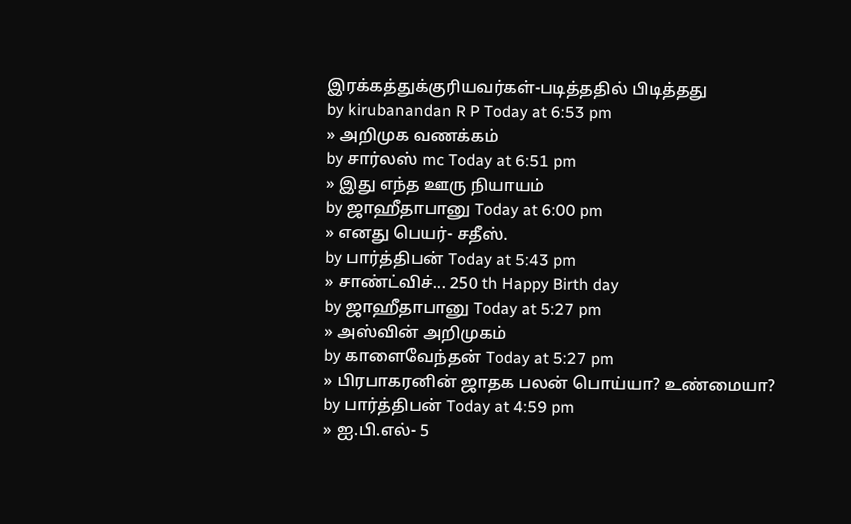இரக்கத்துக்குரியவர்கள்-படித்ததில் பிடித்தது
by kirubanandan R P Today at 6:53 pm
» அறிமுக வணக்கம்
by சார்லஸ் mc Today at 6:51 pm
» இது எந்த ஊரு நியாயம்
by ஜாஹீதாபானு Today at 6:00 pm
» எனது பெயர்- சதீஸ்.
by பார்த்திபன் Today at 5:43 pm
» சாண்ட்விச்... 250 th Happy Birth day
by ஜாஹீதாபானு Today at 5:27 pm
» அஸ்வின் அறிமுகம்
by காளைவேந்தன் Today at 5:27 pm
» பிரபாகரனின் ஜாதக பலன் பொய்யா? உண்மையா?
by பார்த்திபன் Today at 4:59 pm
» ஐ.பி.எல்- 5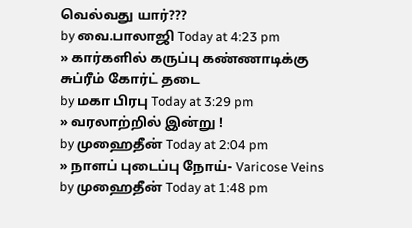வெல்வது யார்???
by வை.பாலாஜி Today at 4:23 pm
» கார்களில் கருப்பு கண்ணாடிக்கு சுப்ரீம் கோர்ட் தடை
by மகா பிரபு Today at 3:29 pm
» வரலாற்றில் இன்று !
by முஹைதீன் Today at 2:04 pm
» நாளப் புடைப்பு நோய்- Varicose Veins
by முஹைதீன் Today at 1:48 pm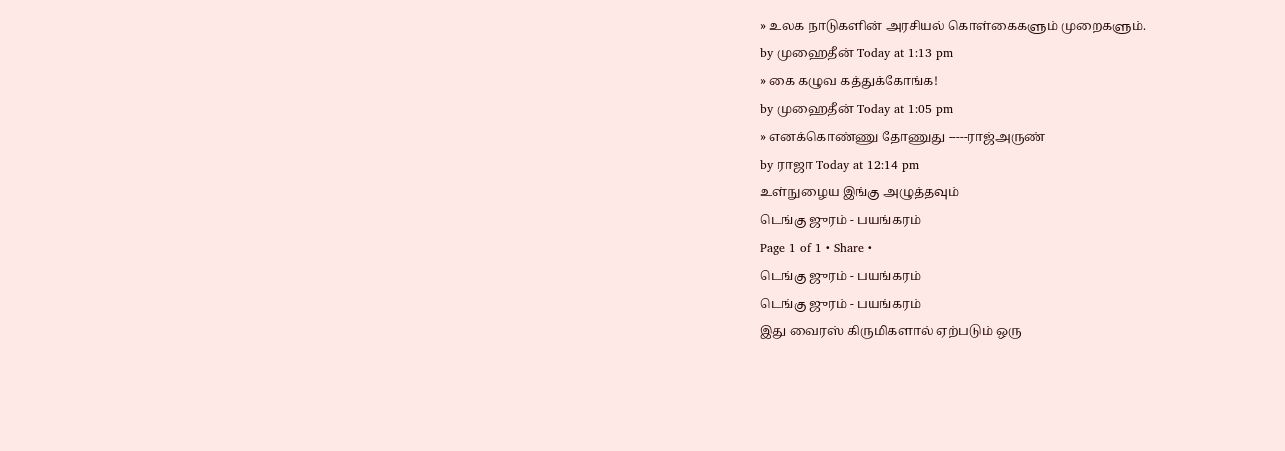» உலக நாடுகளின் அரசியல் கொள்கைகளும் முறைகளும்.
by முஹைதீன் Today at 1:13 pm
» கை கழுவ கத்துக்கோங்க!
by முஹைதீன் Today at 1:05 pm
» எனக்கொண்ணு தோணுது -----ராஜ்அருண்
by ராஜா Today at 12:14 pm
உள்நுழைய இங்கு அழுத்தவும்
டெங்கு ஜுரம் - பயங்கரம்
Page 1 of 1 • Share •
டெங்கு ஜுரம் - பயங்கரம்
டெங்கு ஜுரம் - பயங்கரம்
இது வைரஸ் கிருமிகளால் ஏற்படும் ஒரு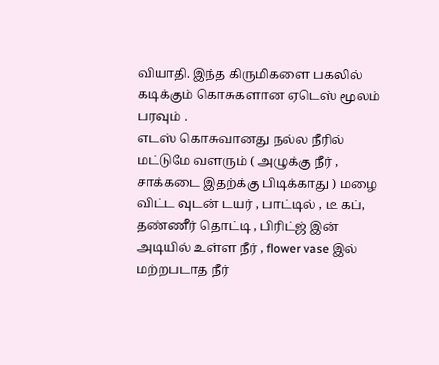வியாதி. இந்த கிருமிகளை பகலில் கடிக்கும் கொசுகளான ஏடெஸ் மூலம் பரவும் .
எடஸ் கொசுவானது நல்ல நீரில் மட்டுமே வளரும் ( அழுக்கு நீர் , சாக்கடை இதற்க்கு பிடிக்காது ) மழை விட்ட வுடன் டயர் , பாட்டில் , டீ கப், தண்ணீர் தொட்டி , பிரிட்ஜ் இன் அடியில் உள்ள நீர் , flower vase இல் மற்றபடாத நீர்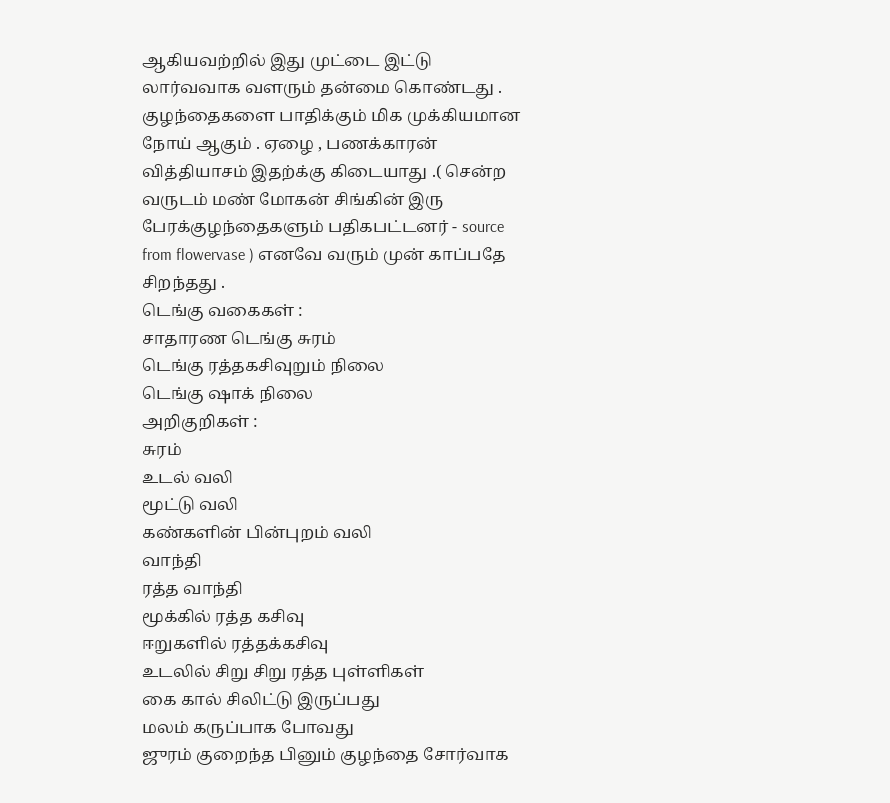ஆகியவற்றில் இது முட்டை இட்டு லார்வவாக வளரும் தன்மை கொண்டது .
குழந்தைகளை பாதிக்கும் மிக முக்கியமான நோய் ஆகும் . ஏழை , பணக்காரன் வித்தியாசம் இதற்க்கு கிடையாது .( சென்ற வருடம் மண் மோகன் சிங்கின் இரு பேரக்குழந்தைகளும் பதிகபட்டனர் - source from flowervase ) எனவே வரும் முன் காப்பதே சிறந்தது .
டெங்கு வகைகள் :
சாதாரண டெங்கு சுரம்
டெங்கு ரத்தகசிவுறும் நிலை
டெங்கு ஷாக் நிலை
அறிகுறிகள் :
சுரம்
உடல் வலி
மூட்டு வலி
கண்களின் பின்புறம் வலி
வாந்தி
ரத்த வாந்தி
மூக்கில் ரத்த கசிவு
ஈறுகளில் ரத்தக்கசிவு
உடலில் சிறு சிறு ரத்த புள்ளிகள்
கை கால் சிலிட்டு இருப்பது
மலம் கருப்பாக போவது
ஜுரம் குறைந்த பினும் குழந்தை சோர்வாக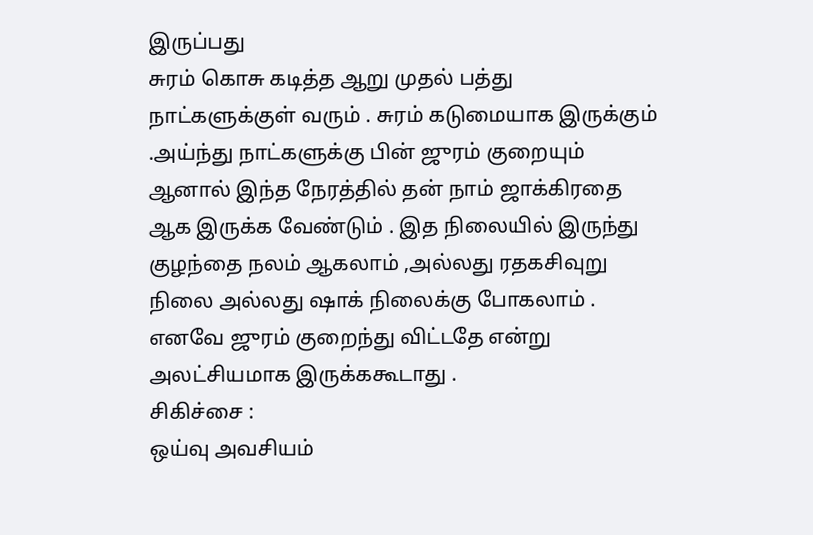இருப்பது
சுரம் கொசு கடித்த ஆறு முதல் பத்து நாட்களுக்குள் வரும் . சுரம் கடுமையாக இருக்கும் .அய்ந்து நாட்களுக்கு பின் ஜுரம் குறையும் ஆனால் இந்த நேரத்தில் தன் நாம் ஜாக்கிரதை ஆக இருக்க வேண்டும் . இத நிலையில் இருந்து குழந்தை நலம் ஆகலாம் ,அல்லது ரதகசிவுறு நிலை அல்லது ஷாக் நிலைக்கு போகலாம் . எனவே ஜுரம் குறைந்து விட்டதே என்று அலட்சியமாக இருக்ககூடாது .
சிகிச்சை :
ஒய்வு அவசியம்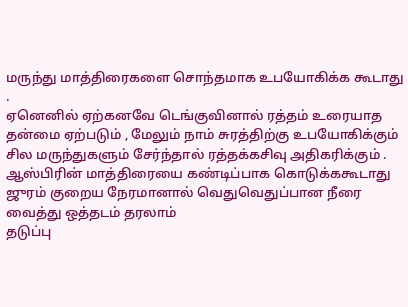மருந்து மாத்திரைகளை சொந்தமாக உபயோகிக்க கூடாது .
ஏனெனில் ஏற்கனவே டெங்குவினால் ரத்தம் உரையாத தன்மை ஏற்படும் , மேலும் நாம் சுரத்திற்கு உபயோகிக்கும் சில மருந்துகளும் சேர்ந்தால் ரத்தக்கசிவு அதிகரிக்கும் .
ஆஸ்பிரின் மாத்திரையை கண்டிப்பாக கொடுக்ககூடாது
ஜுரம் குறைய நேரமானால் வெதுவெதுப்பான நீரை வைத்து ஒத்தடம் தரலாம்
தடுப்பு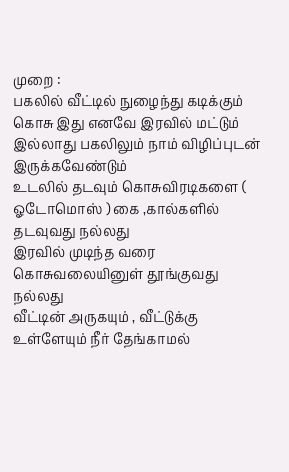முறை :
பகலில் வீட்டில் நுழைந்து கடிக்கும் கொசு இது எனவே இரவில் மட்டும் இல்லாது பகலிலும் நாம் விழிப்புடன் இருக்கவேண்டும்
உடலில் தடவும் கொசுவிரடிகளை ( ஓடோமொஸ் ) கை ,கால்களில் தடவுவது நல்லது
இரவில் முடிந்த வரை கொசுவலையினுள் தூங்குவது நல்லது
வீட்டின் அருகயும் , வீட்டுக்கு உள்ளேயும் நீர் தேங்காமல்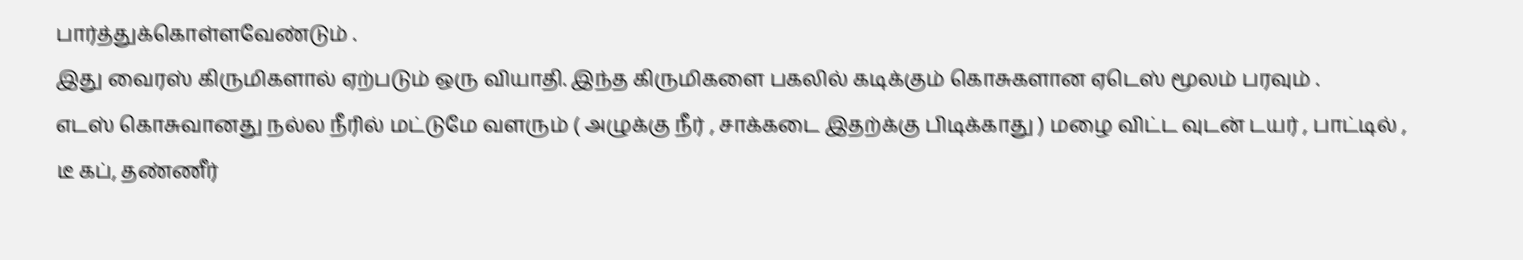பார்த்துக்கொள்ளவேண்டும் .
இது வைரஸ் கிருமிகளால் ஏற்படும் ஒரு வியாதி. இந்த கிருமிகளை பகலில் கடிக்கும் கொசுகளான ஏடெஸ் மூலம் பரவும் .
எடஸ் கொசுவானது நல்ல நீரில் மட்டுமே வளரும் ( அழுக்கு நீர் , சாக்கடை இதற்க்கு பிடிக்காது ) மழை விட்ட வுடன் டயர் , பாட்டில் , டீ கப், தண்ணீர்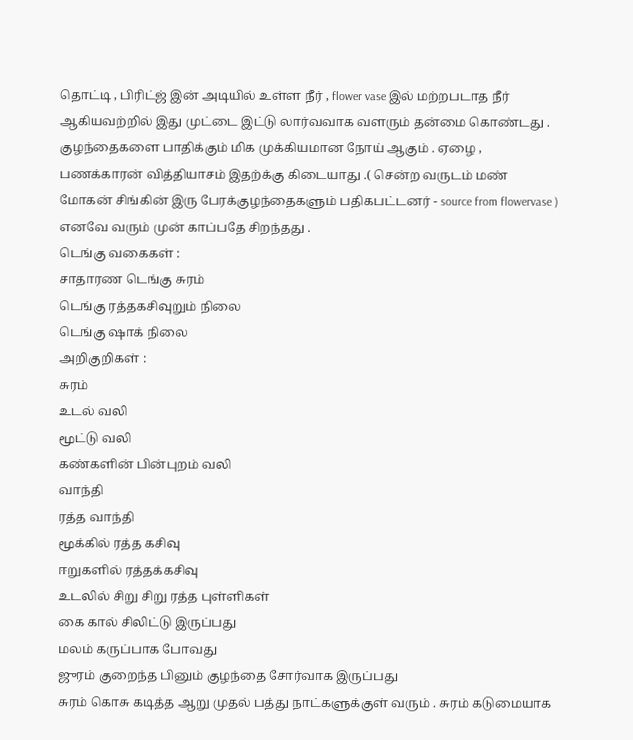தொட்டி , பிரிட்ஜ் இன் அடியில் உள்ள நீர் , flower vase இல் மற்றபடாத நீர் ஆகியவற்றில் இது முட்டை இட்டு லார்வவாக வளரும் தன்மை கொண்டது .
குழந்தைகளை பாதிக்கும் மிக முக்கியமான நோய் ஆகும் . ஏழை , பணக்காரன் வித்தியாசம் இதற்க்கு கிடையாது .( சென்ற வருடம் மண் மோகன் சிங்கின் இரு பேரக்குழந்தைகளும் பதிகபட்டனர் - source from flowervase ) எனவே வரும் முன் காப்பதே சிறந்தது .
டெங்கு வகைகள் :
சாதாரண டெங்கு சுரம்
டெங்கு ரத்தகசிவுறும் நிலை
டெங்கு ஷாக் நிலை
அறிகுறிகள் :
சுரம்
உடல் வலி
மூட்டு வலி
கண்களின் பின்புறம் வலி
வாந்தி
ரத்த வாந்தி
மூக்கில் ரத்த கசிவு
ஈறுகளில் ரத்தக்கசிவு
உடலில் சிறு சிறு ரத்த புள்ளிகள்
கை கால் சிலிட்டு இருப்பது
மலம் கருப்பாக போவது
ஜுரம் குறைந்த பினும் குழந்தை சோர்வாக இருப்பது
சுரம் கொசு கடித்த ஆறு முதல் பத்து நாட்களுக்குள் வரும் . சுரம் கடுமையாக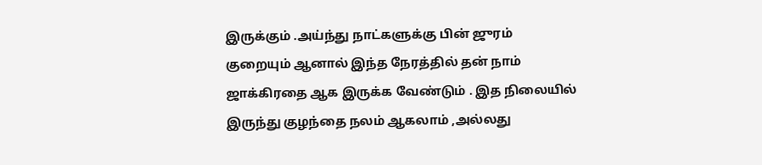இருக்கும் .அய்ந்து நாட்களுக்கு பின் ஜுரம் குறையும் ஆனால் இந்த நேரத்தில் தன் நாம் ஜாக்கிரதை ஆக இருக்க வேண்டும் . இத நிலையில் இருந்து குழந்தை நலம் ஆகலாம் ,அல்லது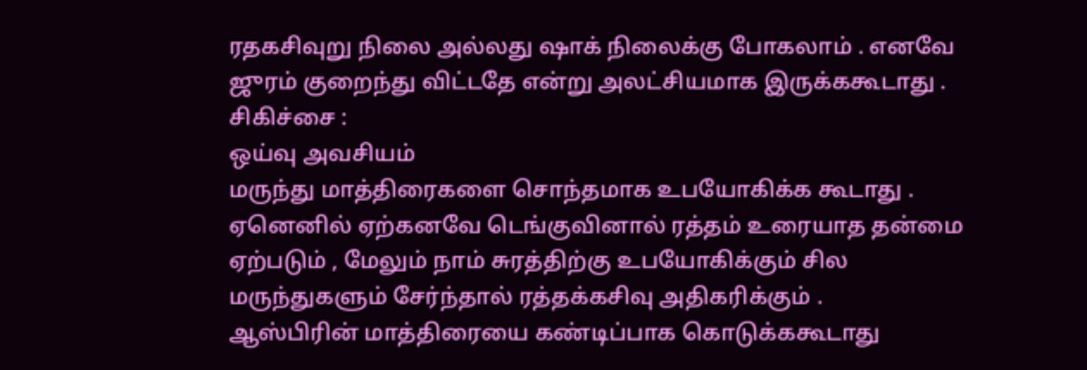ரதகசிவுறு நிலை அல்லது ஷாக் நிலைக்கு போகலாம் . எனவே ஜுரம் குறைந்து விட்டதே என்று அலட்சியமாக இருக்ககூடாது .
சிகிச்சை :
ஒய்வு அவசியம்
மருந்து மாத்திரைகளை சொந்தமாக உபயோகிக்க கூடாது .
ஏனெனில் ஏற்கனவே டெங்குவினால் ரத்தம் உரையாத தன்மை ஏற்படும் , மேலும் நாம் சுரத்திற்கு உபயோகிக்கும் சில மருந்துகளும் சேர்ந்தால் ரத்தக்கசிவு அதிகரிக்கும் .
ஆஸ்பிரின் மாத்திரையை கண்டிப்பாக கொடுக்ககூடாது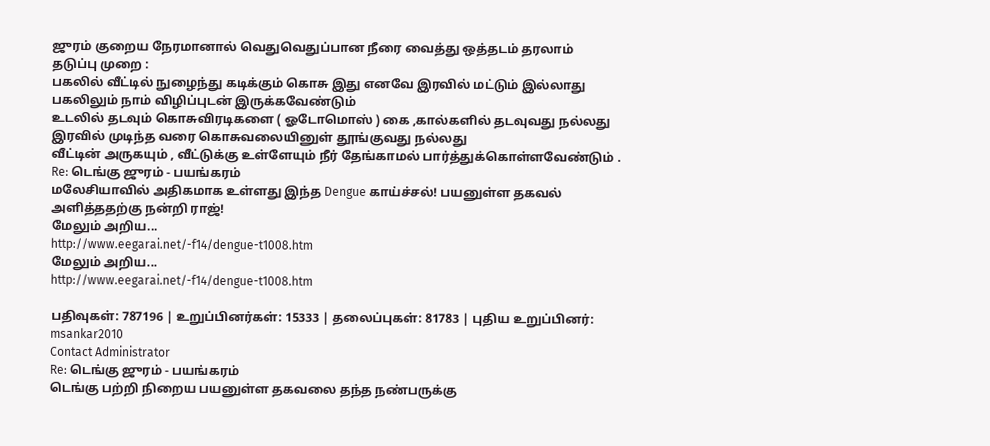ஜுரம் குறைய நேரமானால் வெதுவெதுப்பான நீரை வைத்து ஒத்தடம் தரலாம்
தடுப்பு முறை :
பகலில் வீட்டில் நுழைந்து கடிக்கும் கொசு இது எனவே இரவில் மட்டும் இல்லாது பகலிலும் நாம் விழிப்புடன் இருக்கவேண்டும்
உடலில் தடவும் கொசுவிரடிகளை ( ஓடோமொஸ் ) கை ,கால்களில் தடவுவது நல்லது
இரவில் முடிந்த வரை கொசுவலையினுள் தூங்குவது நல்லது
வீட்டின் அருகயும் , வீட்டுக்கு உள்ளேயும் நீர் தேங்காமல் பார்த்துக்கொள்ளவேண்டும் .
Re: டெங்கு ஜுரம் - பயங்கரம்
மலேசியாவில் அதிகமாக உள்ளது இந்த Dengue காய்ச்சல்! பயனுள்ள தகவல் அளித்ததற்கு நன்றி ராஜ்!
மேலும் அறிய...
http://www.eegarai.net/-f14/dengue-t1008.htm
மேலும் அறிய...
http://www.eegarai.net/-f14/dengue-t1008.htm

பதிவுகள்: 787196 | உறுப்பினர்கள்: 15333 | தலைப்புகள்: 81783 | புதிய உறுப்பினர்: msankar2010
Contact Administrator
Re: டெங்கு ஜுரம் - பயங்கரம்
டெங்கு பற்றி நிறைய பயனுள்ள தகவலை தந்த நண்பருக்கு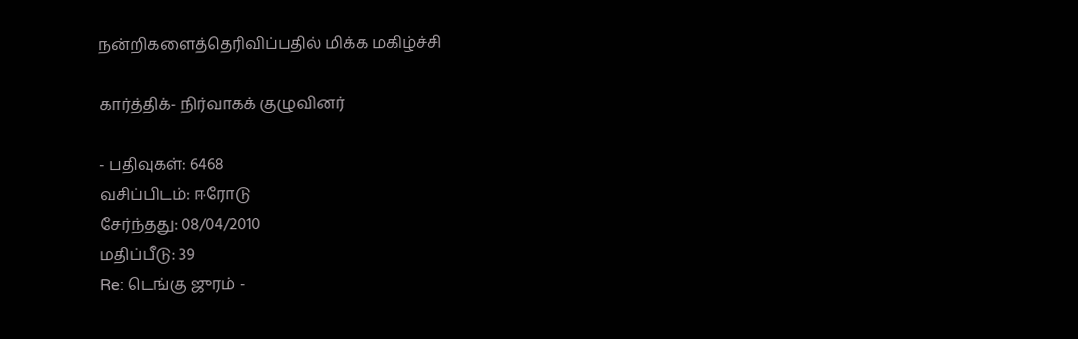நன்றிகளைத்தெரிவிப்பதில் மிக்க மகிழ்ச்சி

கார்த்திக்- நிர்வாகக் குழுவினர்

- பதிவுகள்: 6468
வசிப்பிடம்: ஈரோடு
சேர்ந்தது: 08/04/2010
மதிப்பீடு: 39
Re: டெங்கு ஜுரம் -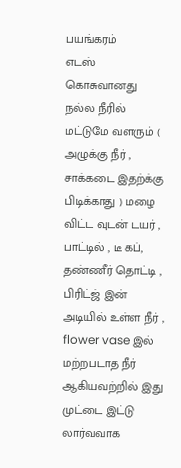பயங்கரம்
எடஸ் கொசுவானது நல்ல நீரில் மட்டுமே வளரும் ( அழுக்கு நீர் , சாக்கடை இதற்க்கு பிடிக்காது ) மழை விட்ட வுடன் டயர் , பாட்டில் , டீ கப், தண்ணீர் தொட்டி , பிரிட்ஜ் இன் அடியில் உள்ள நீர் , flower vase இல் மற்றபடாத நீர் ஆகியவற்றில் இது முட்டை இட்டு லார்வவாக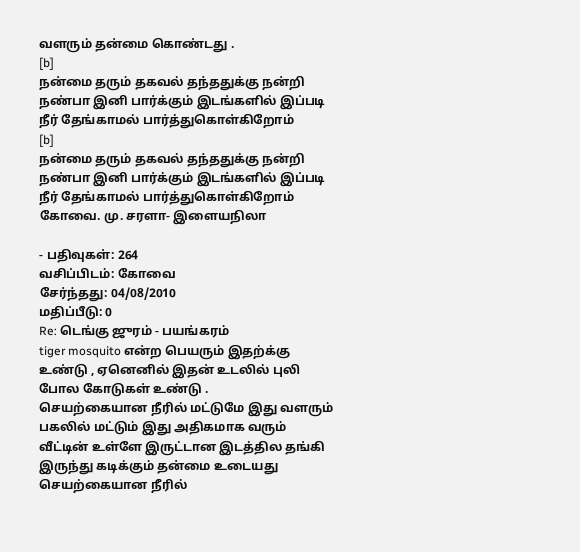வளரும் தன்மை கொண்டது .
[b]
நன்மை தரும் தகவல் தந்ததுக்கு நன்றி நண்பா இனி பார்க்கும் இடங்களில் இப்படி நீர் தேங்காமல் பார்த்துகொள்கிறோம்
[b]
நன்மை தரும் தகவல் தந்ததுக்கு நன்றி நண்பா இனி பார்க்கும் இடங்களில் இப்படி நீர் தேங்காமல் பார்த்துகொள்கிறோம்
கோவை. மு. சரளா- இளையநிலா

- பதிவுகள்: 264
வசிப்பிடம்: கோவை
சேர்ந்தது: 04/08/2010
மதிப்பீடு: 0
Re: டெங்கு ஜுரம் - பயங்கரம்
tiger mosquito என்ற பெயரும் இதற்க்கு உண்டு , ஏனெனில் இதன் உடலில் புலி போல கோடுகள் உண்டு .
செயற்கையான நீரில் மட்டுமே இது வளரும்
பகலில் மட்டும் இது அதிகமாக வரும்
வீட்டின் உள்ளே இருட்டான இடத்தில தங்கி இருந்து கடிக்கும் தன்மை உடையது
செயற்கையான நீரில்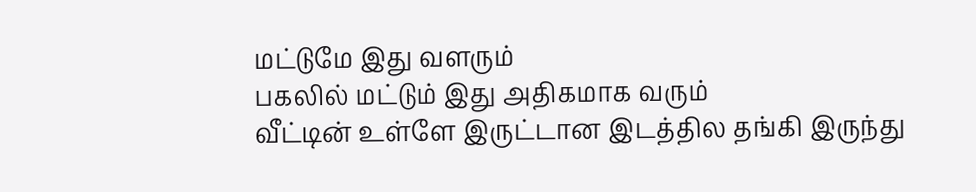மட்டுமே இது வளரும்
பகலில் மட்டும் இது அதிகமாக வரும்
வீட்டின் உள்ளே இருட்டான இடத்தில தங்கி இருந்து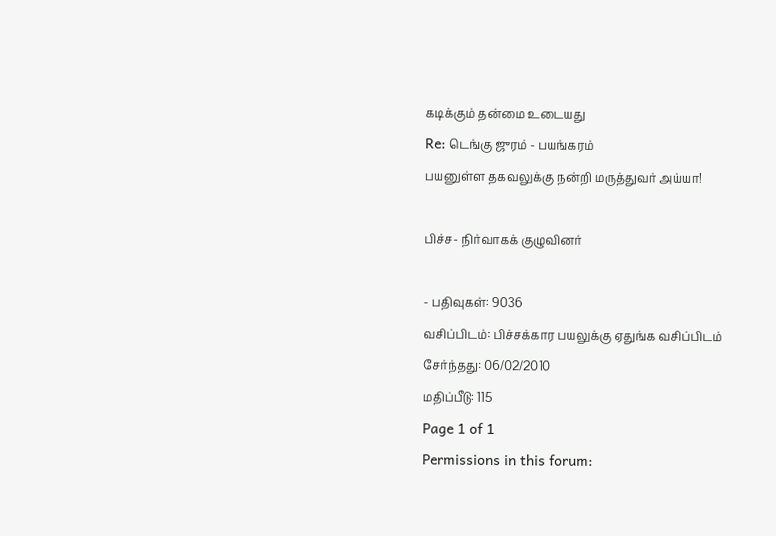கடிக்கும் தன்மை உடையது
Re: டெங்கு ஜுரம் - பயங்கரம்
பயனுள்ள தகவலுக்கு நன்றி மருத்துவர் அய்யா!

பிச்ச- நிர்வாகக் குழுவினர்

- பதிவுகள்: 9036
வசிப்பிடம்: பிச்சக்கார பயலுக்கு ஏதுங்க வசிப்பிடம்
சேர்ந்தது: 06/02/2010
மதிப்பீடு: 115
Page 1 of 1
Permissions in this forum: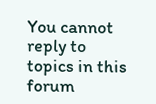You cannot reply to topics in this forum